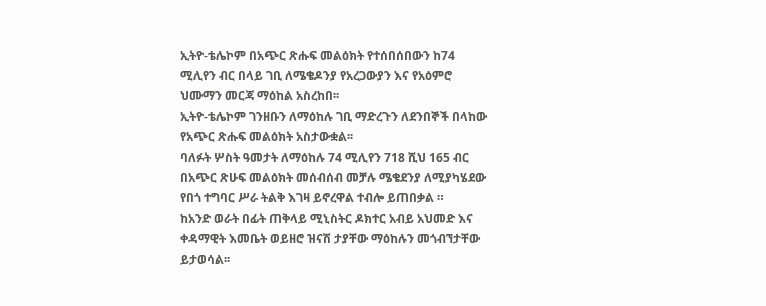ኢትዮ-ቴሌኮም በአጭር ጽሑፍ መልዕክት የተሰበሰበውን ከ74 ሚሊየን ብር በላይ ገቢ ለሜቄዶንያ የአረጋውያን እና የአዕምሮ ህሙማን መርጃ ማዕከል አስረከበ፡፡
ኢትዮ-ቴሌኮም ገንዘቡን ለማዕከሉ ገቢ ማድረጉን ለደንበኞች በላከው የአጭር ጽሑፍ መልዕክት አስታውቋል፡፡
ባለፉት ሦስት ዓመታት ለማዕከሉ 74 ሚሊየን 718 ሺህ 165 ብር በአጭር ጽሁፍ መልዕክት መሰብሰብ መቻሉ ሜቄደንያ ለሚያካሄደው የበጎ ተግባር ሥራ ትልቅ እገዛ ይኖረዋል ተብሎ ይጠበቃል ።
ከአንድ ወራት በፊት ጠቅላይ ሚኒስትር ዶክተር አብይ አህመድ እና ቀዳማዊት እመቤት ወይዘሮ ዝናሽ ታያቸው ማዕከሉን መጎብኘታቸው ይታወሳል፡፡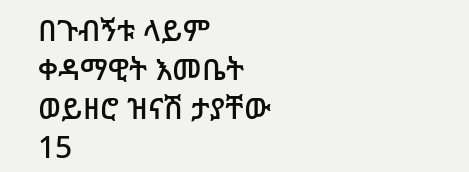በጉብኝቱ ላይም ቀዳማዊት እመቤት ወይዘሮ ዝናሽ ታያቸው 15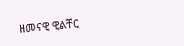ዘመናዊ ዊልቸር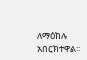ለማዕከሉ አበርክተዋል፡፡